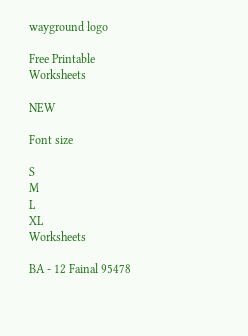wayground logo

Free Printable Worksheets

NEW

Font size

S
M
L
XL
Worksheets

BA - 12 Fainal 95478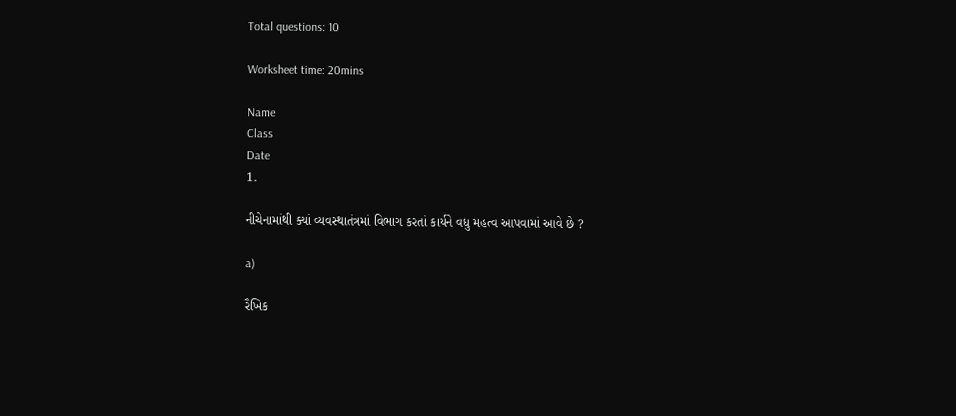Total questions: 10

Worksheet time: 20mins

Name
Class
Date
1.

નીચેનામાંથી ક્યાં વ્યવસ્થાતંત્રમાં વિભાગ કરતાં કાર્યને વધુ મહત્વ આપવામાં આવે છે ?

a)

રૈખિક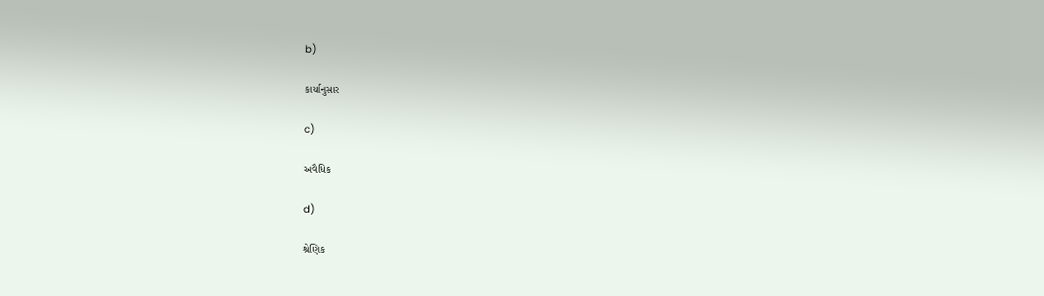b)

કાર્યાનુસાર

c)

અવૈધિક

d)

શ્રેણિક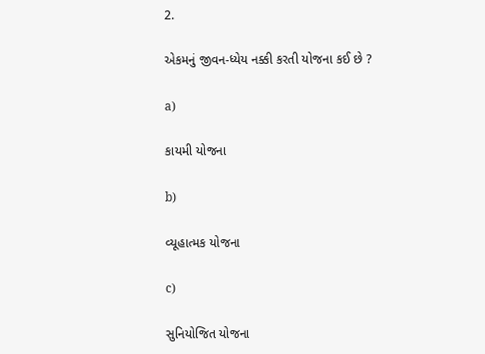2.

એકમનું જીવન-ધ્યેય નક્કી કરતી યોજના કઈ છે ?

a)

કાયમી યોજના

b)

વ્યૂહાત્મક યોજના

c)

સુનિયોજિત યોજના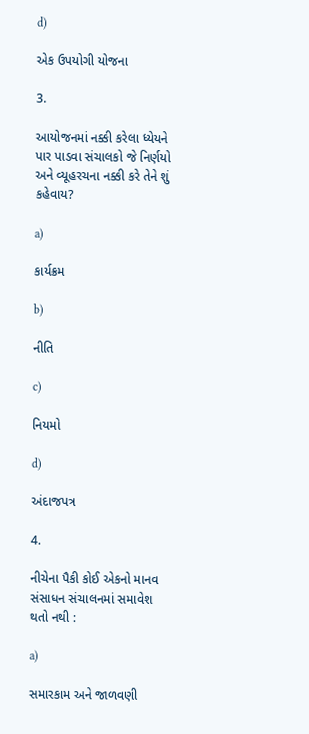d)

એક ઉપયોગી યોજના

3.

આયોજનમાં નક્કી કરેલા ધ્યેયને પાર પાડવા સંચાલકો જે નિર્ણયો અને વ્યૂહરચના નક્કી કરે તેને શું કહેવાય?

a)

કાર્યક્રમ

b)

નીતિ

c)

નિયમો

d)

અંદાજપત્ર

4.

નીચેના પૈકી કોઈ એકનો માનવ સંસાધન સંચાલનમાં સમાવેશ થતો નથી :

a)

સમારકામ અને જાળવણી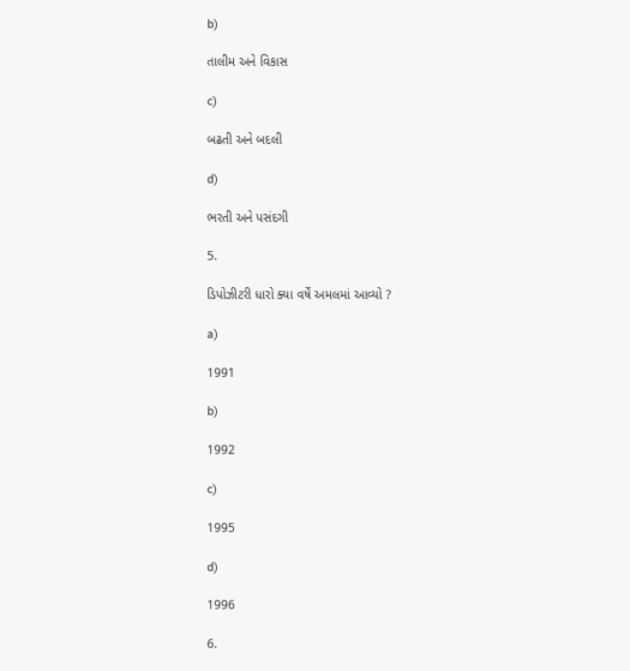b)

તાલીમ અને વિકાસ

c)

બઢતી અને બદલી

d)

ભરતી અને પસંદગી

5.

ડિપોઝીટરી ધારો ક્યા વર્ષેં અમલમાં આવ્યો ?

a)

1991

b)

1992

c)

1995

d)

1996

6.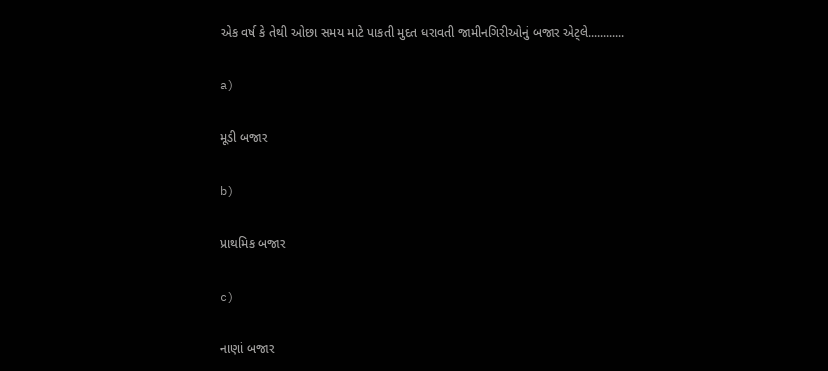એક વર્ષ કે તેથી ઓછા સમય માટે પાકતી મુદત ધરાવતી જામીનગિરીઓનું બજાર એટ્લે............

a)

મૂડી બજાર

b)

પ્રાથમિક બજાર

c)

નાણાં બજાર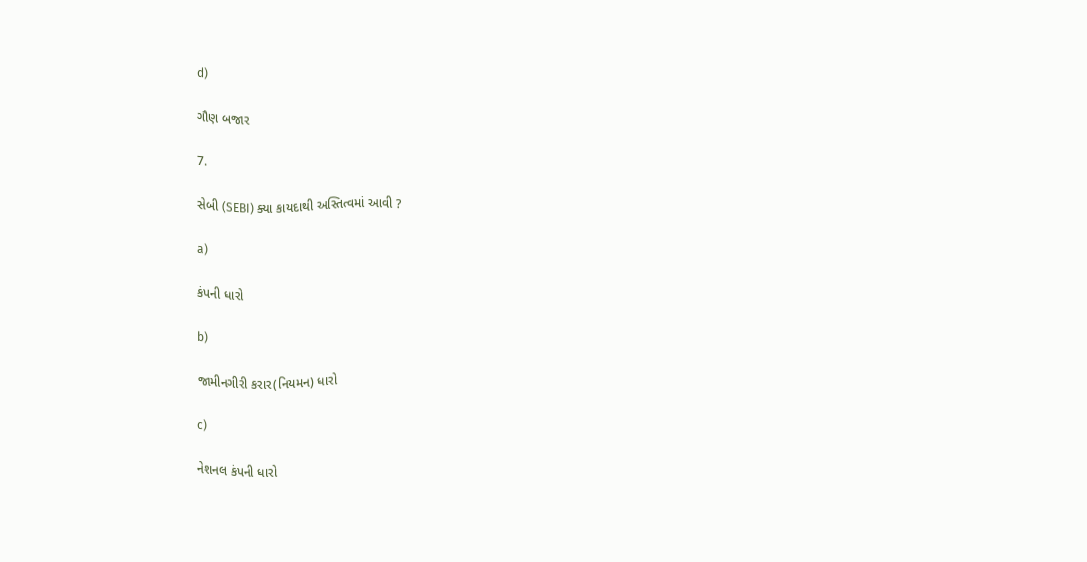d)

ગૌણ બજાર

7.

સેબી (SEBI) ક્યા કાયદાથી અસ્તિત્વમાં આવી ?

a)

કંપની ધારો

b)

જામીનગીરી કરાર(નિયમન) ધારો

c)

નેશનલ કંપની ધારો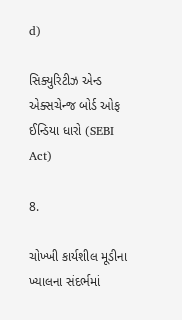d)

સિક્યુરિટીઝ એન્ડ એક્સચેન્જ બોર્ડ ઓફ ઈન્ડિયા ધારો (SEBI Act)

8.

ચોખ્ખી કાર્યશીલ મૂડીના ખ્યાલના સંદર્ભમાં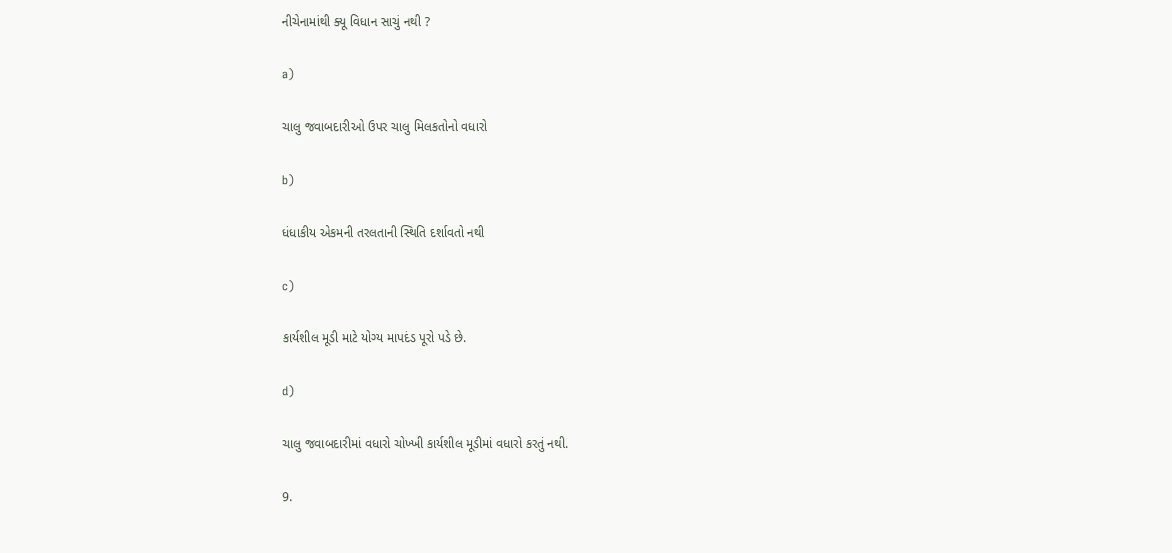નીચેનામાંથી ક્યૂ વિધાન સાચું નથી ?

a)

ચાલુ જવાબદારીઓ ઉપર ચાલુ મિલકતોનો વધારો

b)

ધંધાકીય એકમની તરલતાની સ્થિતિ દર્શાવતો નથી

c)

કાર્યશીલ મૂડી માટે યોગ્ય માપદંડ પૂરો પડે છે.

d)

ચાલુ જવાબદારીમાં વધારો ચોખ્ખી કાર્યશીલ મૂડીમાં વધારો કરતું નથી.

9.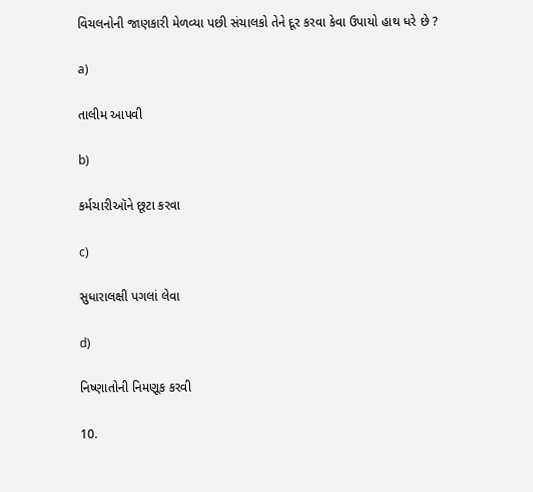વિચલનોની જાણકારી મેળવ્યા પછી સંચાલકો તેને દૂર કરવા કેવા ઉપાયો હાથ ધરે છે ?

a)

તાલીમ આપવી

b)

કર્મચારીઑને છૂટા કરવા

c)

સુધારાલક્ષી પગલાં લેવા

d)

નિષ્ણાતોની નિમણૂક કરવી

10.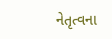નેતૃત્વના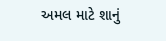અમલ માટે શાનું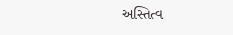અસ્તિત્વ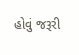હોવું જરૂરી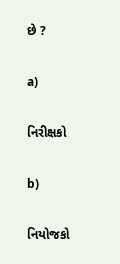છે ?

a)

નિરીક્ષકો

b)

નિયોજકો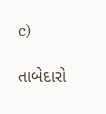c)

તાબેદારો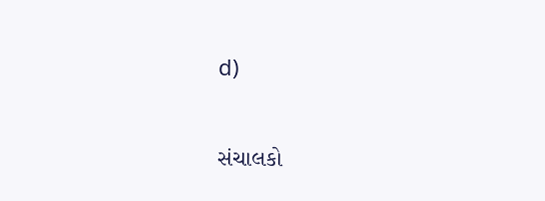d)

સંચાલકો